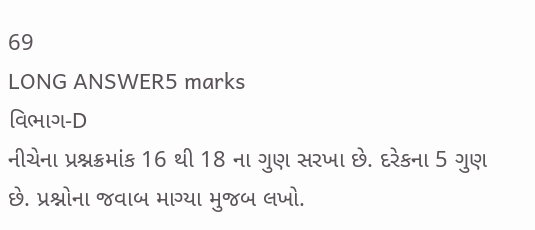69
LONG ANSWER5 marks
વિભાગ-D
નીચેના પ્રશ્નક્રમાંક 16 થી 18 ના ગુણ સરખા છે. દરેકના 5 ગુણ છે. પ્રશ્નોના જવાબ માગ્યા મુજબ લખો.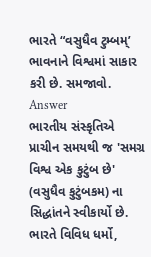ભારતે “વસુધૈવ ટુમ્બમ્’ ભાવનાને વિશ્વમાં સાકાર કરી છે. સમજાવો.
Answer
ભારતીય સંસ્કૃતિએ પ્રાચીન સમયથી જ 'સમગ્ર વિશ્વ એક કુટુંબ છે' (વસુધૈવ કુટુંબકમ) ના સિદ્ધાંતને સ્વીકાર્યો છે. ભારતે વિવિધ ધર્મો,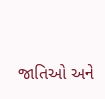જાતિઓ અને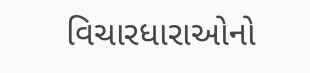વિચારધારાઓનો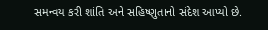સમન્વય કરી શાંતિ અને સહિષ્ણુતાનો સંદેશ આપ્યો છે.